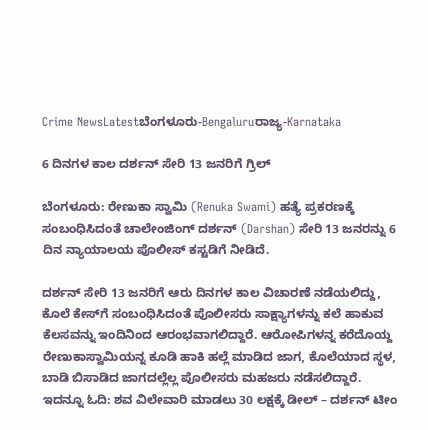Crime NewsLatestಬೆಂಗಳೂರು-Bengaluruರಾಜ್ಯ-Karnataka

6 ದಿನಗಳ ಕಾಲ ದರ್ಶನ್ ಸೇರಿ 13 ಜನರಿಗೆ ಗ್ರಿಲ್

ಬೆಂಗಳೂರು: ರೇಣುಕಾ ಸ್ವಾಮಿ (Renuka Swami) ಹತ್ಯೆ ಪ್ರಕರಣಕ್ಕೆ ಸಂಬಂಧಿಸಿದಂತೆ ಚಾಲೇಂಜಿಂಗ್‌ ದರ್ಶನ್ (Darshan) ಸೇರಿ 13 ಜನರನ್ನು 6 ದಿನ ನ್ಯಾಯಾಲಯ ಪೊಲೀಸ್‌ ಕಸ್ಟಡಿಗೆ ನೀಡಿದೆ.

ದರ್ಶನ್ ಸೇರಿ 13 ಜನರಿಗೆ ಆರು ದಿನಗಳ ಕಾಲ ವಿಚಾರಣೆ ನಡೆಯಲಿದ್ದು, ಕೊಲೆ ಕೇಸ್‌ಗೆ ಸಂಬಂಧಿಸಿದಂತೆ ಪೊಲೀಸರು ಸಾಕ್ಷ್ಯಾಗಳನ್ನು ಕಲೆ ಹಾಕುವ ಕೆಲಸವನ್ನು ಇಂದಿನಿಂದ ಆರಂಭವಾಗಲಿದ್ದಾರೆ. ಆರೋಪಿಗಳನ್ನ ಕರೆದೊಯ್ದ ರೇಣುಕಾಸ್ವಾಮಿಯನ್ನ ಕೂಡಿ ಹಾಕಿ ಹಲ್ಲೆ ಮಾಡಿದ ಜಾಗ, ಕೊಲೆಯಾದ ಸ್ಥಳ, ಬಾಡಿ ಬಿಸಾಡಿದ ಜಾಗದಲ್ಲೆಲ್ಲ ಪೊಲೀಸರು ಮಹಜರು ನಡೆಸಲಿದ್ದಾರೆ. ಇದನ್ನೂ ಓದಿ: ಶವ ವಿಲೇವಾರಿ ಮಾಡಲು 30 ಲಕ್ಷಕ್ಕೆ ಡೀಲ್‌ – ದರ್ಶನ್ ಟೀಂ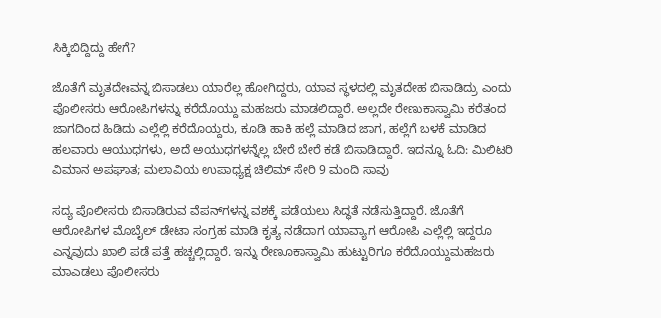ಸಿಕ್ಕಿಬಿದ್ದಿದ್ದು ಹೇಗೆ?

ಜೊತೆಗೆ ಮೃತದೇಃವನ್ನ ಬಿಸಾಡಲು ಯಾರೆಲ್ಲ ಹೋಗಿದ್ದರು, ಯಾವ ಸ್ಥಳದಲ್ಲಿ ಮೃತದೇಹ ಬಿಸಾಡಿದ್ರು ಎಂದು ಪೊಲೀಸರು ಆರೋಪಿಗಳನ್ನು ಕರೆದೊಯ್ದು ಮಹಜರು ಮಾಡಲಿದ್ದಾರೆ. ಅಲ್ಲದೇ ರೇಣುಕಾಸ್ವಾಮಿ ಕರೆತಂದ ಜಾಗದಿಂದ ಹಿಡಿದು ಎಲ್ಲೆಲ್ಲಿ ಕರೆದೊಯ್ದರು, ಕೂಡಿ ಹಾಕಿ ಹಲ್ಲೆ ಮಾಡಿದ ಜಾಗ, ಹಲ್ಲೆಗೆ ಬಳಕೆ ಮಾಡಿದ ಹಲವಾರು ಆಯುಧಗಳು, ಅದೆ ಅಯುಧಗಳನ್ನೆಲ್ಲ ಬೇರೆ ಬೇರೆ ಕಡೆ ಬಿಸಾಡಿದ್ದಾರೆ. ಇದನ್ನೂ ಓದಿ: ಮಿಲಿಟರಿ ವಿಮಾನ ಅಪಘಾತ; ಮಲಾವಿಯ ಉಪಾಧ್ಯಕ್ಷ ಚಿಲಿಮ್ ಸೇರಿ 9 ಮಂದಿ ಸಾವು

ಸದ್ಯ ಪೊಲೀಸರು ಬಿಸಾಡಿರುವ ವೆಪನ್‌ಗಳನ್ನ ವಶಕ್ಕೆ ಪಡೆಯಲು ಸಿದ್ಧತೆ ನಡೆಸುತ್ತಿದ್ದಾರೆ. ಜೊತೆಗೆ ಆರೋಪಿಗಳ ಮೊಬೈಲ್‌ ಡೇಟಾ ಸಂಗ್ರಹ ಮಾಡಿ ಕೃತ್ಯ ನಡೆದಾಗ ಯಾವ್ಯಾಗ ಆರೋಪಿ ಎಲ್ಲೆಲ್ಲಿ ಇದ್ದರೂ ಎನ್ನವುದು ಖಾಲಿ ಪಡೆ ಪತ್ತೆ ಹಚ್ಚಲ್ಲಿದ್ದಾರೆ. ಇನ್ನು ರೇಣೂಕಾಸ್ವಾಮಿ ಹುಟ್ಟುರಿಗೂ ಕರೆದೊಯ್ದುಮಹಜರು ಮಾಎಡಲು ಪೊಲೀಸರು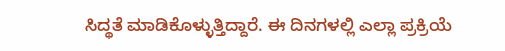ಸಿದ್ಥತೆ ಮಾಡಿಕೊಳ್ಳುತ್ತಿದ್ದಾರೆ. ಈ ದಿನಗಳಲ್ಲಿ ಎಲ್ಲಾ ಪ್ರಕ್ರಿಯೆ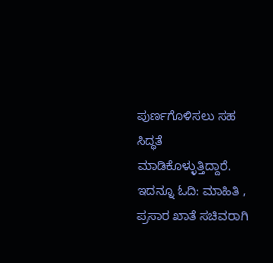ಪುರ್ಣಗೊಳಿಸಲು ಸಹ ಸಿದ್ಧತೆ ಮಾಡಿಕೊಳ್ಳುತ್ತಿದ್ದಾರೆ. ಇದನ್ನೂ ಓದಿ: ಮಾಹಿತಿ , ಪ್ರಸಾರ ಖಾತೆ ಸಚಿವರಾಗಿ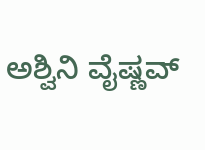ಅಶ್ವಿನಿ ವೈಷ್ಣವ್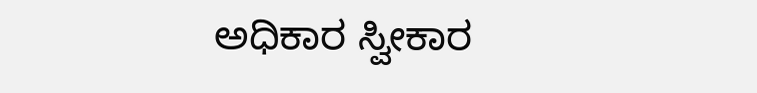ಅಧಿಕಾರ ಸ್ವೀಕಾರ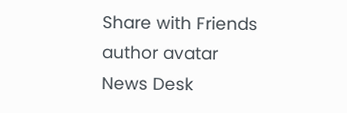Share with Friends
author avatar
News Desk